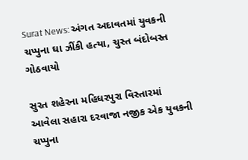Surat News: અંગત અદાવતમાં યુવકની ચપ્પુના ઘા ઝીંકી હત્યા, ચુસ્ત બંદોબસ્ત ગોઠવાયો

સુરત શહેરના મહિધરપુરા વિસ્તારમાં આવેલા સહારા દરવાજા નજીક એક યુવકની ચપ્પુના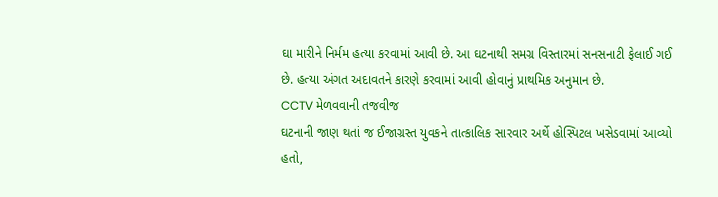ઘા મારીને નિર્મમ હત્યા કરવામાં આવી છે. આ ઘટનાથી સમગ્ર વિસ્તારમાં સનસનાટી ફેલાઈ ગઈ છે. હત્યા અંગત અદાવતને કારણે કરવામાં આવી હોવાનું પ્રાથમિક અનુમાન છે.
CCTV મેળવવાની તજવીજ
ઘટનાની જાણ થતાં જ ઈજાગ્રસ્ત યુવકને તાત્કાલિક સારવાર અર્થે હોસ્પિટલ ખસેડવામાં આવ્યો હતો,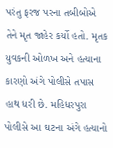પરંતુ ફરજ પરના તબીબોએ તેને મૃત જાહેર કર્યો હતો. મૃતક યુવકની ઓળખ અને હત્યાના કારણો અંગે પોલીસે તપાસ હાથ ધરી છે. મહિધરપુરા પોલીસે આ ઘટના અંગે હત્યાનો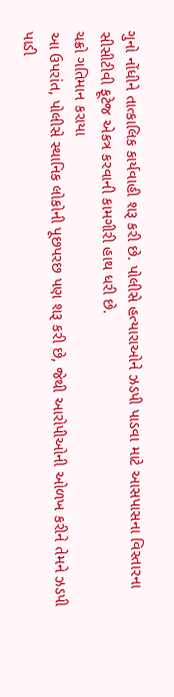ગુનો નોંધીને તાત્કાલિક કાર્યવાહી શરૂ કરી છે. પોલીસે હત્યારાઓને ઝડપી પાડવા માટે આસપાસના વિસ્તારના સીસીટીવી ફૂટેજ એકત્ર કરવાની કામગીરી હાથ ધરી છે.
ચક્રો ગતિમાન કરાયા
આ ઉપરાંત, પોલીસે સ્થાનિક લોકોની પૂછપરછ પણ શરૂ કરી છે, જેથી આરોપીઓની ઓળખ કરીને તેમને ઝડપી પાડી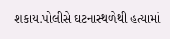શકાય.પોલીસે ઘટનાસ્થળેથી હત્યામાં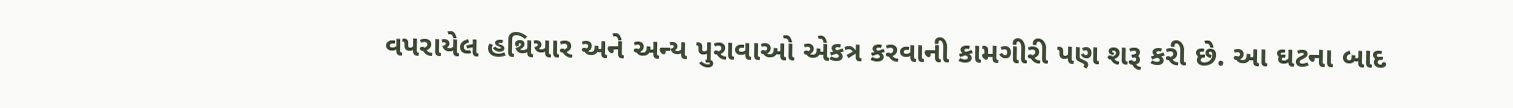વપરાયેલ હથિયાર અને અન્ય પુરાવાઓ એકત્ર કરવાની કામગીરી પણ શરૂ કરી છે. આ ઘટના બાદ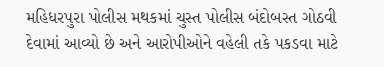મહિધરપુરા પોલીસ મથકમાં ચુસ્ત પોલીસ બંદોબસ્ત ગોઠવી દેવામાં આવ્યો છે અને આરોપીઓને વહેલી તકે પકડવા માટે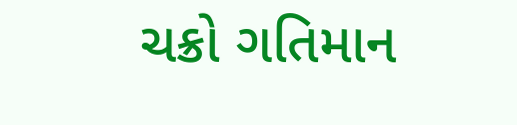ચક્રો ગતિમાન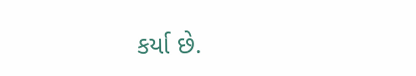કર્યા છે.